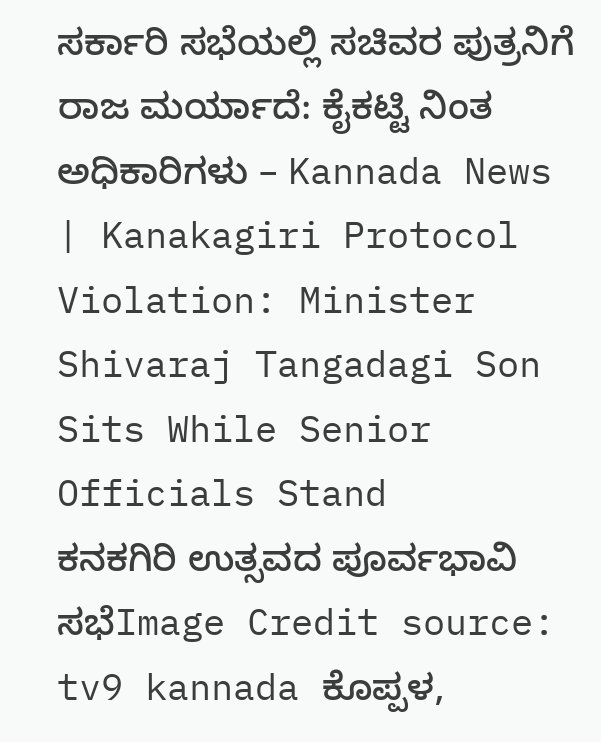ಸರ್ಕಾರಿ ಸಭೆಯಲ್ಲಿ ಸಚಿವರ ಪುತ್ರನಿಗೆ ರಾಜ ಮರ್ಯಾದೆ: ಕೈಕಟ್ಟಿ ನಿಂತ ಅಧಿಕಾರಿಗಳು – Kannada News | Kanakagiri Protocol Violation: Minister Shivaraj Tangadagi Son Sits While Senior Officials Stand
ಕನಕಗಿರಿ ಉತ್ಸವದ ಪೂರ್ವಭಾವಿ ಸಭೆImage Credit source: tv9 kannada ಕೊಪ್ಪಳ,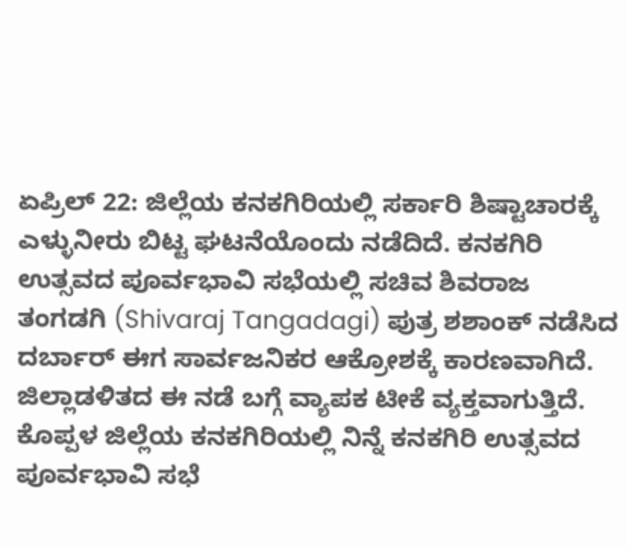ಏಪ್ರಿಲ್ 22: ಜಿಲ್ಲೆಯ ಕನಕಗಿರಿಯಲ್ಲಿ ಸರ್ಕಾರಿ ಶಿಷ್ಟಾಚಾರಕ್ಕೆ ಎಳ್ಳುನೀರು ಬಿಟ್ಟ ಘಟನೆಯೊಂದು ನಡೆದಿದೆ. ಕನಕಗಿರಿ ಉತ್ಸವದ ಪೂರ್ವಭಾವಿ ಸಭೆಯಲ್ಲಿ ಸಚಿವ ಶಿವರಾಜ ತಂಗಡಗಿ (Shivaraj Tangadagi) ಪುತ್ರ ಶಶಾಂಕ್ ನಡೆಸಿದ ದರ್ಬಾರ್ ಈಗ ಸಾರ್ವಜನಿಕರ ಆಕ್ರೋಶಕ್ಕೆ ಕಾರಣವಾಗಿದೆ. ಜಿಲ್ಲಾಡಳಿತದ ಈ ನಡೆ ಬಗ್ಗೆ ವ್ಯಾಪಕ ಟೀಕೆ ವ್ಯಕ್ತವಾಗುತ್ತಿದೆ. ಕೊಪ್ಪಳ ಜಿಲ್ಲೆಯ ಕನಕಗಿರಿಯಲ್ಲಿ ನಿನ್ನೆ ಕನಕಗಿರಿ ಉತ್ಸವದ ಪೂರ್ವಭಾವಿ ಸಭೆ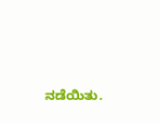ನಡೆಯಿತು.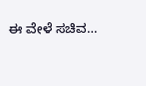ಈ ವೇಳೆ ಸಚಿವ…